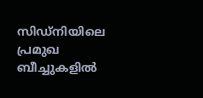സിഡ്നിയിലെ പ്രമുഖ ബീച്ചുകളിൽ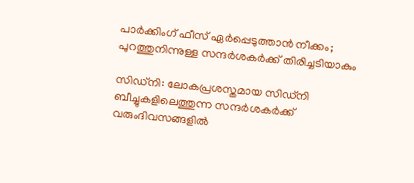പാർക്കിംഗ് ഫീസ് ഏർപ്പെടുത്താൻ നീക്കം; പുറത്തുനിന്നുള്ള സന്ദർശകർക്ക് തിരിച്ചടിയാകും

സിഡ്നി: ലോകപ്രശസ്തമായ സിഡ്നി ബീച്ചുകളിലെത്തുന്ന സന്ദർശകർക്ക് വരുംദിവസങ്ങളിൽ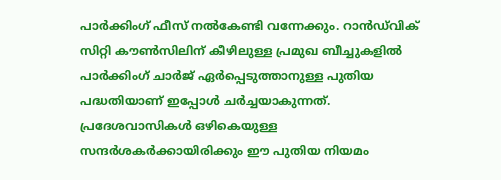പാർക്കിംഗ് ഫീസ് നൽകേണ്ടി വന്നേക്കും. റാൻഡ്‌വിക് സിറ്റി കൗൺസിലിന് കീഴിലുള്ള പ്രമുഖ ബീച്ചുകളിൽ പാർക്കിംഗ് ചാർജ് ഏർപ്പെടുത്താനുള്ള പുതിയ പദ്ധതിയാണ് ഇപ്പോൾ ചർച്ചയാകുന്നത്. പ്രദേശവാസികൾ ഒഴികെയുള്ള സന്ദർശകർക്കായിരിക്കും ഈ പുതിയ നിയമം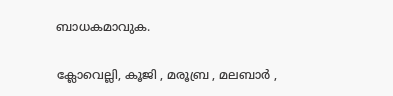ബാധകമാവുക.

ക്ലോവെല്ലി, കൂജി , മരൂബ്ര , മലബാർ ,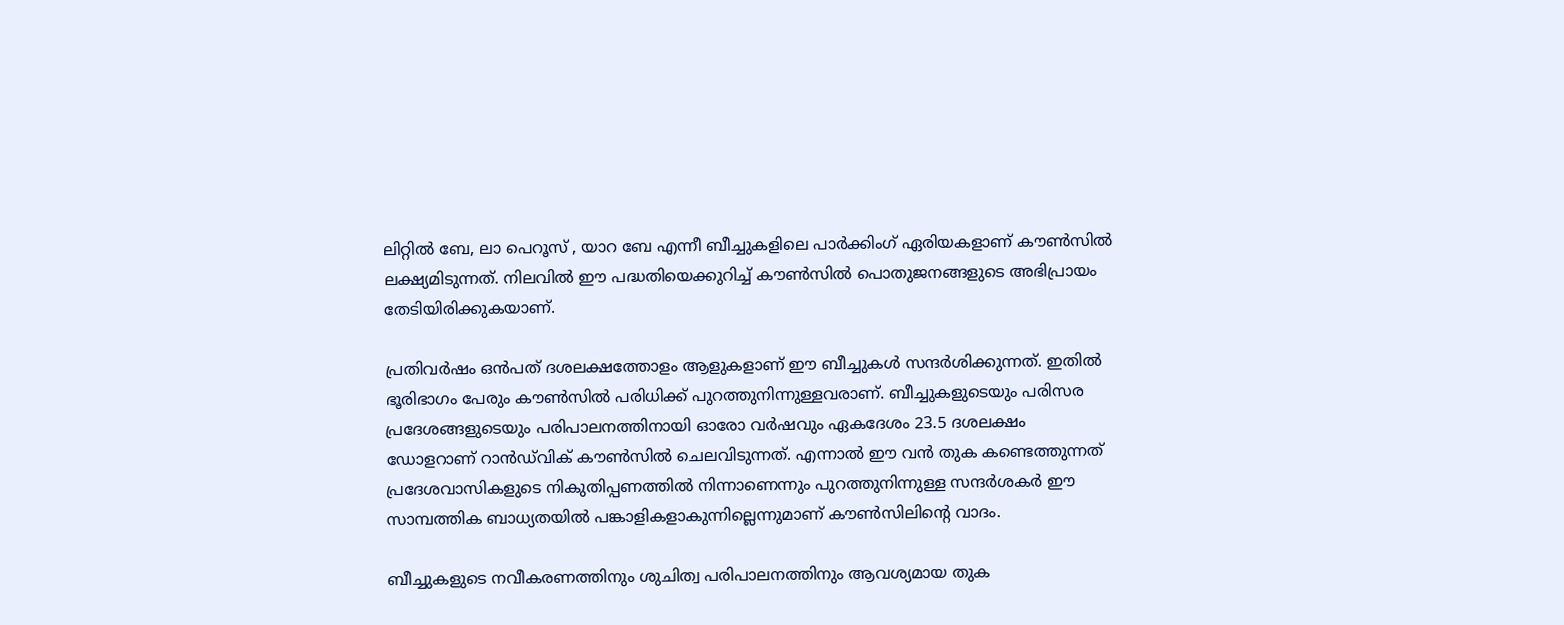ലിറ്റിൽ ബേ, ലാ പെറൂസ് , യാറ ബേ എന്നീ ബീച്ചുകളിലെ പാർക്കിംഗ് ഏരിയകളാണ് കൗൺസിൽ ലക്ഷ്യമിടുന്നത്. നിലവിൽ ഈ പദ്ധതിയെക്കുറിച്ച് കൗൺസിൽ പൊതുജനങ്ങളുടെ അഭിപ്രായം തേടിയിരിക്കുകയാണ്.

പ്രതിവർഷം ഒൻപത് ദശലക്ഷത്തോളം ആളുകളാണ് ഈ ബീച്ചുകൾ സന്ദർശിക്കുന്നത്. ഇതിൽ ഭൂരിഭാഗം പേരും കൗൺസിൽ പരിധിക്ക് പുറത്തുനിന്നുള്ളവരാണ്. ബീച്ചുകളുടെയും പരിസര പ്രദേശങ്ങളുടെയും പരിപാലനത്തിനായി ഓരോ വർഷവും ഏകദേശം 23.5 ദശലക്ഷം ഡോളറാണ് റാൻഡ്‌വിക് കൗൺസിൽ ചെലവിടുന്നത്. എന്നാൽ ഈ വൻ തുക കണ്ടെത്തുന്നത് പ്രദേശവാസികളുടെ നികുതിപ്പണത്തിൽ നിന്നാണെന്നും പുറത്തുനിന്നുള്ള സന്ദർശകർ ഈ സാമ്പത്തിക ബാധ്യതയിൽ പങ്കാളികളാകുന്നില്ലെന്നുമാണ് കൗൺസിലിന്റെ വാദം.

ബീച്ചുകളുടെ നവീകരണത്തിനും ശുചിത്വ പരിപാലനത്തിനും ആവശ്യമായ തുക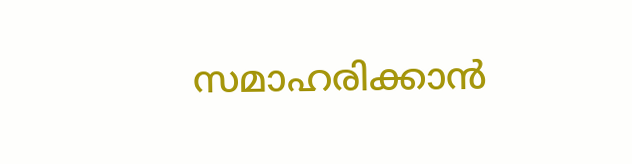സമാഹരിക്കാൻ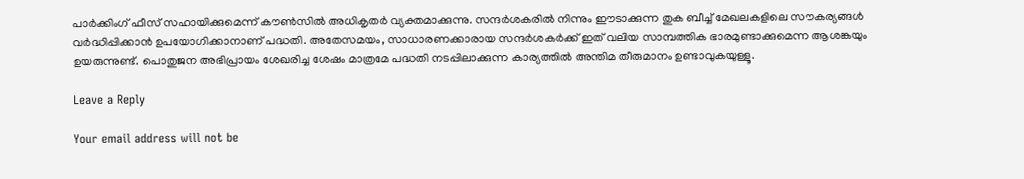പാർക്കിംഗ് ഫീസ് സഹായിക്കുമെന്ന് കൗൺസിൽ അധികൃതർ വ്യക്തമാക്കുന്നു. സന്ദർശകരിൽ നിന്നും ഈടാക്കുന്ന തുക ബീച്ച് മേഖലകളിലെ സൗകര്യങ്ങൾ വർദ്ധിപ്പിക്കാൻ ഉപയോഗിക്കാനാണ് പദ്ധതി. അതേസമയം, സാധാരണക്കാരായ സന്ദർശകർക്ക് ഇത് വലിയ സാമ്പത്തിക ഭാരമുണ്ടാക്കുമെന്ന ആശങ്കയും ഉയരുന്നുണ്ട്. പൊതുജന അഭിപ്രായം ശേഖരിച്ച ശേഷം മാത്രമേ പദ്ധതി നടപ്പിലാക്കുന്ന കാര്യത്തിൽ അന്തിമ തീരുമാനം ഉണ്ടാവുകയുള്ളൂ.

Leave a Reply

Your email address will not be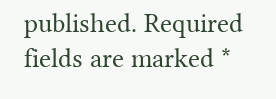published. Required fields are marked *